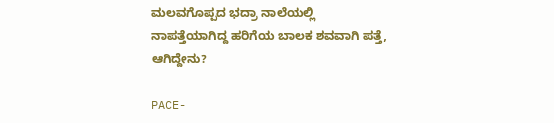ಮಲವಗೊಪ್ಪದ ಭದ್ರಾ ನಾಲೆಯಲ್ಲಿ ನಾಪತ್ತೆಯಾಗಿದ್ದ ಹರಿಗೆಯ ಬಾಲಕ ಶವವಾಗಿ ಪತ್ತೆ, ಆಗಿದ್ದೇನು?

PACE-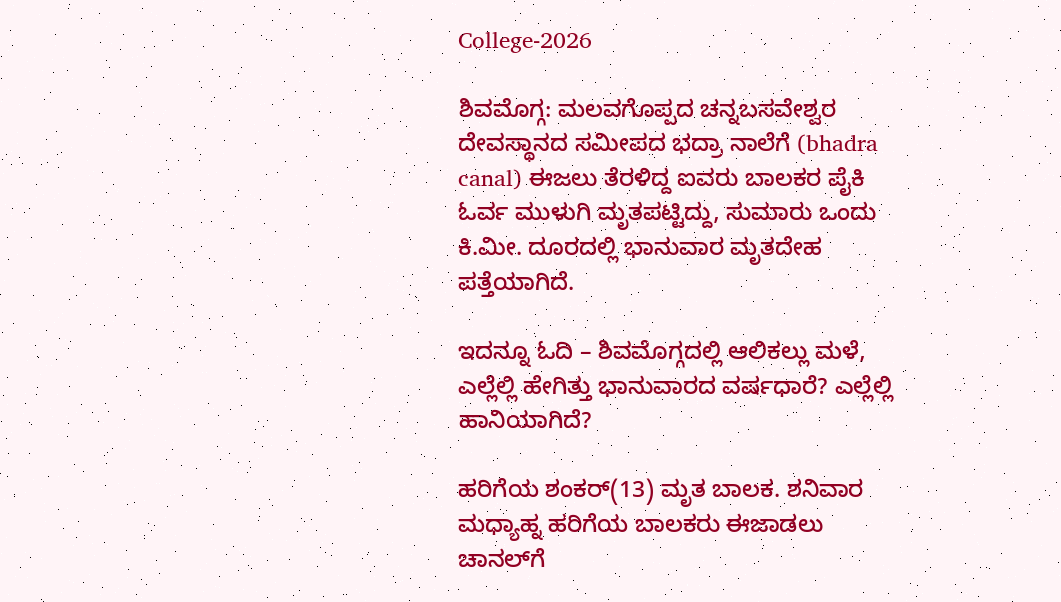College-2026

ಶಿವಮೊಗ್ಗ: ಮಲವಗೊಪ್ಪದ ಚನ್ನಬಸವೇಶ್ವರ ದೇವಸ್ಥಾನದ ಸಮೀಪದ ಭದ್ರಾ ನಾಲೆಗೆ (bhadra canal) ಈಜಲು ತೆರಳಿದ್ದ ಐವರು ಬಾಲಕರ ಪೈಕಿ ಓರ್ವ ಮುಳುಗಿ ಮೃತಪಟ್ಟಿದ್ದು, ಸುಮಾರು ಒಂದು ಕಿ.ಮೀ. ದೂರದಲ್ಲಿ ಭಾನುವಾರ ಮೃತದೇಹ ಪತ್ತೆಯಾಗಿದೆ.

ಇದನ್ನೂ ಓದಿ – ಶಿವಮೊಗ್ಗದಲ್ಲಿ ಆಲಿಕಲ್ಲು ಮಳೆ, ಎಲ್ಲೆಲ್ಲಿ ಹೇಗಿತ್ತು ಭಾನುವಾರದ ವರ್ಷಧಾರೆ? ಎಲ್ಲೆಲ್ಲಿ ಹಾನಿಯಾಗಿದೆ?

ಹರಿಗೆಯ ಶಂಕರ್(13) ಮೃತ ಬಾಲಕ. ಶನಿವಾರ ಮಧ್ಯಾಹ್ನ ಹರಿಗೆಯ ಬಾಲಕರು ಈಜಾಡಲು ಚಾನಲ್‌ಗೆ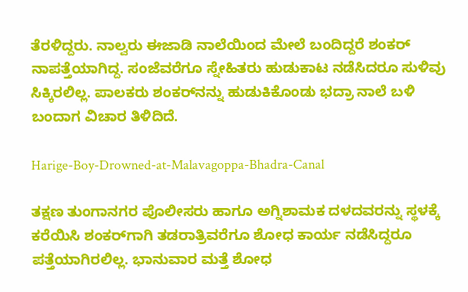ತೆರಳಿದ್ದರು. ನಾಲ್ವರು ಈಜಾಡಿ ನಾಲೆಯಿಂದ ಮೇಲೆ ಬಂದಿದ್ದರೆ ಶಂಕರ್ ನಾಪತ್ತೆಯಾಗಿದ್ದ. ಸಂಜೆವರೆಗೂ ಸ್ನೇಹಿತರು ಹುಡುಕಾಟ ನಡೆಸಿದರೂ ಸುಳಿವು ಸಿಕ್ಕಿರಲಿಲ್ಲ. ಪಾಲಕರು ಶಂಕರ್‌ನನ್ನು ಹುಡುಕಿಕೊಂಡು ಭದ್ರಾ ನಾಲೆ ಬಳಿ ಬಂದಾಗ ವಿಚಾರ ತಿಳಿದಿದೆ.

Harige-Boy-Drowned-at-Malavagoppa-Bhadra-Canal

ತಕ್ಷಣ ತುಂಗಾನಗರ ಪೊಲೀಸರು ಹಾಗೂ ಅಗ್ನಿಶಾಮಕ ದಳದವರನ್ನು ಸ್ಥಳಕ್ಕೆ ಕರೆಯಿಸಿ ಶಂಕರ್‌ಗಾಗಿ ತಡರಾತ್ರಿವರೆಗೂ ಶೋಧ ಕಾರ್ಯ ನಡೆಸಿದ್ದರೂ ಪತ್ತೆಯಾಗಿರಲಿಲ್ಲ. ಭಾನುವಾರ ಮತ್ತೆ ಶೋಧ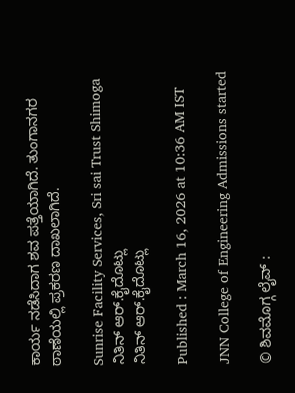ಕಾರ್ಯ ನಡೆಸಿದಾಗ ಶವ ಪತ್ತೆಯಾಗಿದೆ. ತುಂಗಾನಗರ ಠಾಣೆಯಲ್ಲಿ ಪ್ರಕರಣ ದಾಖಲಾಗಿದೆ.

Sunrise Facility Services, Sri sai Trust Shimoga
ನಿತಿನ್ ಆರ್‌.ಕೈದೊಟ್ಲು
ನಿತಿನ್ ಆರ್‌.ಕೈದೊಟ್ಲು

Published : March 16, 2026 at 10:36 AM IST

JNN College of Engineering Admissions started

© ಶಿವಮೊಗ್ಗ ಲೈವ್‌ :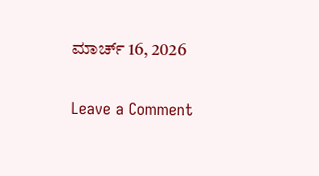ಮಾರ್ಚ್ 16, 2026

Leave a Comment